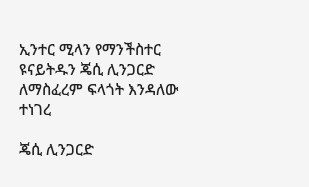ኢንተር ሚላን የማንችስተር ዩናይትዱን ጄሲ ሊንጋርድ ለማስፈረም ፍላጎት እንዳለው ተነገረ

ጄሲ ሊንጋርድ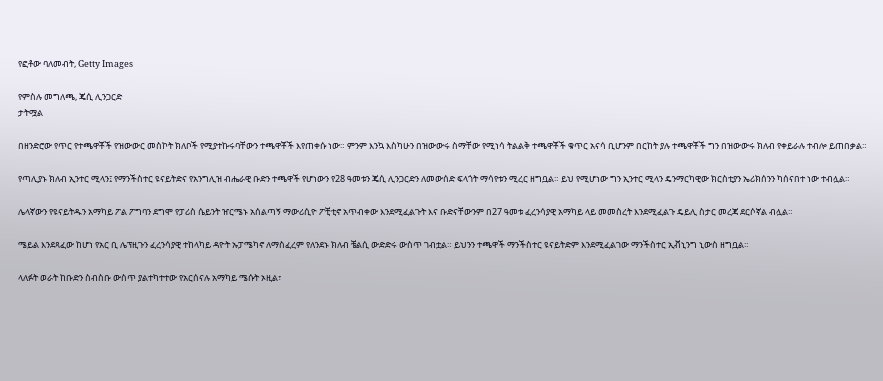የፎቶው ባለመብት, Getty Images

የምስሉ መግለጫ, ጄሲ ሊንጋርድ
ታትሟል

በዘንድሮው የጥር የተጫዋቾች የዝውውር መስኮት ክለቦች የሚያተኩሩባቸውን ተጫዋቾች እየጠቀሱ ነው። ምንም እንኳ እስካሁን በዝውውሩ ስማቸው የሚነሳ ትልልቅ ተጫዋቾች ቁጥር አናሳ ቢሆንም በርከት ያሉ ተጫዋቾች ግን በዝውውሩ ክለብ የቀይራሉ ተብሎ ይጠበቃል።

የጣሊያኑ ክለብ ኢንተር ሚላን፤ የማንችስተር ዩናይትድና የአንግሊዝ ብሔራዊ ቡድን ተጫዋች የሆነውን የ28 ዓመቱን ጄሲ ሊንጋርድን ለመውሰድ ፍላጎት ማሳየቱን ሚረር ዘግቧል። ይህ የሚሆነው ግን ኢንተር ሚላን ዴንማርካዊው ክርስቲያን ኤሪክሰንን ካሰናበተ ነው ተብሏል።

ሌላኛውን የዩናይትዱን አማካይ ፖል ፖግባን ደግሞ የፓሪስ ሴይንት ዠርሜኑ አሰልጣኝ ማውሪሲዮ ፖቺቲኖ አጥብቀው እንደሚፈልጉት እና ቡድናቸውንም በ27 ዓመቱ ፈረንሳያዊ አማካይ ላይ መመስረት እንደሚፈልጉ ዴይሊ ስታር መረጃ ደርሶኛል ብሏል።

ሜይል እንደጻፈው ከሆነ የአር ቢ ሌፕዚጉን ፈረንሳያዊ ተከላካይ ዳዮት ኡፓሜካኖ ለማስፈረም የለንደኑ ክለብ ቼልሲ ውድድሩ ውስጥ ገብቷል። ይህንን ተጫዋች ማንችስተር ዩናይትድም እንደሚፈልገው ማንችስተር ኢቭኒንግ ኒውስ ዘግቧል።

ላለፉት ወራት ከቡድን ስብስቡ ውስጥ ያልተካተተው የአርሰናሉ አማካይ ሜሱት ኦዚል፣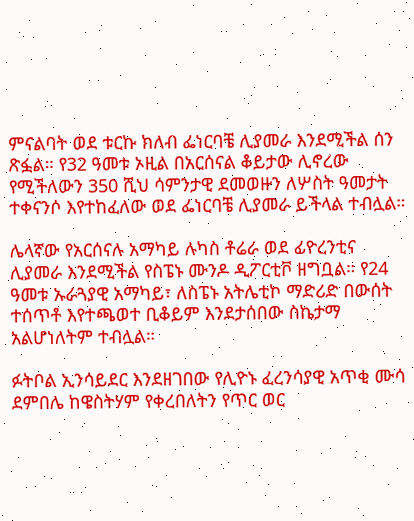ምናልባት ወደ ቱርኩ ክለብ ፌነርባቼ ሊያመራ እንደሚችል ሰን ጽፏል። የ32 ዓመቱ ኦዚል በአርሰናል ቆይታው ሊኖረው የሚችለውን 350 ሺህ ሳምንታዊ ደመወዙን ለሦስት ዓመታት ተቀናንሶ እየተከፈለው ወደ ፌነርባቼ ሊያመራ ይችላል ተብሏል።

ሌላኛው የአርሰናሉ አማካይ ሉካስ ቶሬራ ወደ ፊዮረንቲና ሊያመራ እንደሚችል የስፔኑ ሙንዶ ዲፖርቲቮ ዘግቧል። የ24 ዓመቱ ኡራጓያዊ አማካይ፣ ለስፔኑ አትሌቲኮ ማድሪድ በውሰት ተሰጥቶ እየተጫወተ ቢቆይም እንደታሰበው ስኬታማ አልሆነለትም ተብሏል።

ፉትቦል ኢንሳይደር እንደዘገበው የሊዮኑ ፈረንሳያዊ አጥቂ ሙሳ ደምበሌ ከዌስትሃም የቀረበለትን የጥር ወር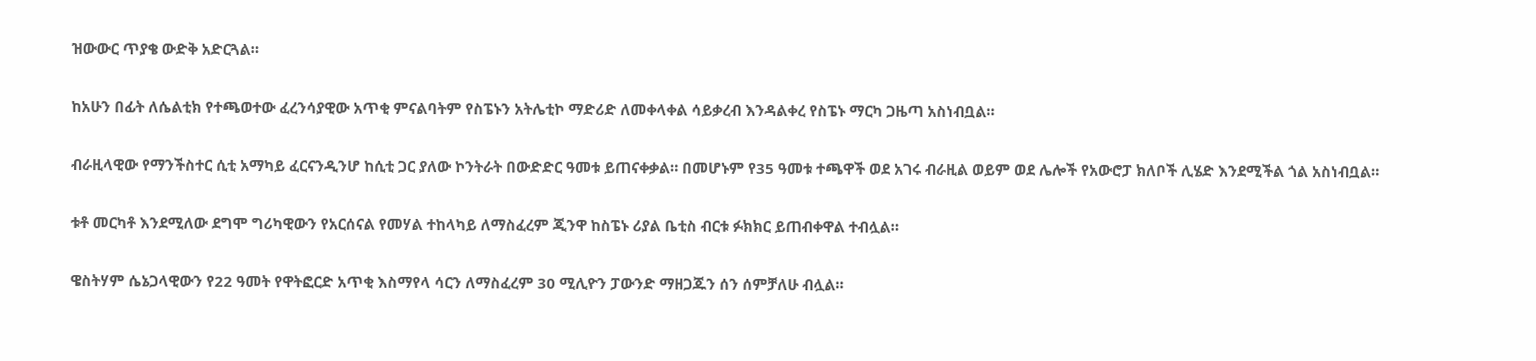ዝውውር ጥያቄ ውድቅ አድርጓል።

ከአሁን በፊት ለሴልቲክ የተጫወተው ፈረንሳያዊው አጥቂ ምናልባትም የስፔኑን አትሌቲኮ ማድሪድ ለመቀላቀል ሳይቃረብ እንዳልቀረ የስፔኑ ማርካ ጋዜጣ አስነብቧል።

ብራዚላዊው የማንችስተር ሲቲ አማካይ ፈርናንዲንሆ ከሲቲ ጋር ያለው ኮንትራት በውድድር ዓመቱ ይጠናቀቃል። በመሆኑም የ35 ዓመቱ ተጫዋች ወደ አገሩ ብራዚል ወይም ወደ ሌሎች የአውሮፓ ክለቦች ሊሄድ እንደሚችል ጎል አስነብቧል።

ቱቶ መርካቶ እንደሚለው ደግሞ ግሪካዊውን የአርሰናል የመሃል ተከላካይ ለማስፈረም ጂንዋ ከስፔኑ ሪያል ቤቲስ ብርቱ ፉክክር ይጠብቀዋል ተብሏል።

ዌስትሃም ሴኔጋላዊውን የ22 ዓመት የዋትፎርድ አጥቂ እስማየላ ሳርን ለማስፈረም 30 ሚሊዮን ፓውንድ ማዘጋጁን ሰን ሰምቻለሁ ብሏል።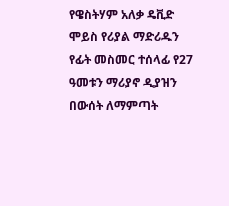የዌስትሃም አለቃ ዴቪድ ሞይስ የሪያል ማድሪዱን የፊት መስመር ተሰላፊ የ27 ዓመቱን ማሪያኖ ዲያዝን በውሰት ለማምጣት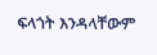ፍላጎት እንዳላቸውም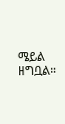ሜይል ዘግቧል።